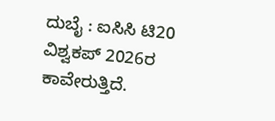ದುಬೈ : ಐಸಿಸಿ ಟಿ20 ವಿಶ್ವಕಪ್ 2026ರ ಕಾವೇರುತ್ತಿದೆ.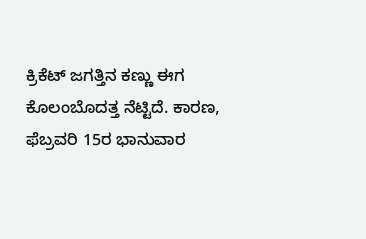ಕ್ರಿಕೆಟ್ ಜಗತ್ತಿನ ಕಣ್ಣು ಈಗ ಕೊಲಂಬೊದತ್ತ ನೆಟ್ಟಿದೆ. ಕಾರಣ, ಫೆಬ್ರವರಿ 15ರ ಭಾನುವಾರ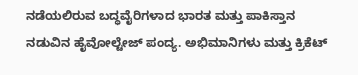ನಡೆಯಲಿರುವ ಬದ್ಧವೈರಿಗಳಾದ ಭಾರತ ಮತ್ತು ಪಾಕಿಸ್ತಾನ ನಡುವಿನ ಹೈವೋಲ್ಟೇಜ್ ಪಂದ್ಯ. ಅಭಿಮಾನಿಗಳು ಮತ್ತು ಕ್ರಿಕೆಟ್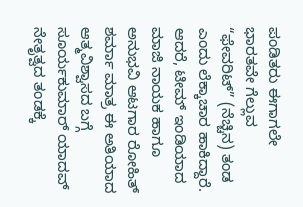ಪಂಡಿತರು ಈಗಾಗಲೇ ಭಾರತವೇ ಗೆಲ್ಲುವ “ಫೇವರಿಟ್” (ನೆಚ್ಚಿನ) ತಂಡ ಎಂದು ಲೆಕ್ಕಾಚಾರ ಹಾಕಿದ್ದಾರೆ. ಆದರೆ, ಟೀಮ್ ಇಂಡಿಯಾದ ಮಾಜಿ ನಾಯಕ ಹಾಗೂ ಅನುಭವಿ ಆಟಗಾರ ರೋಹಿತ್ ಶರ್ಮಾ ಮಾತ್ರ ಈ ಅತಿಯಾದ ಆತ್ಮವಿಶ್ವಾಸದ ಬಗ್ಗೆ ಸೂರ್ಯಕುಮಾರ್ ಯಾದವ್ ನೇತೃತ್ವದ ತಂಡಕ್ಕೆ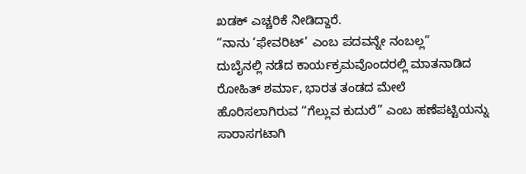ಖಡಕ್ ಎಚ್ಚರಿಕೆ ನೀಡಿದ್ದಾರೆ.
“ನಾನು ‘ಫೇವರಿಟ್’ ಎಂಬ ಪದವನ್ನೇ ನಂಬಲ್ಲ”
ದುಬೈನಲ್ಲಿ ನಡೆದ ಕಾರ್ಯಕ್ರಮವೊಂದರಲ್ಲಿ ಮಾತನಾಡಿದ ರೋಹಿತ್ ಶರ್ಮಾ, ಭಾರತ ತಂಡದ ಮೇಲೆ ಹೊರಿಸಲಾಗಿರುವ “ಗೆಲ್ಲುವ ಕುದುರೆ” ಎಂಬ ಹಣೆಪಟ್ಟಿಯನ್ನು ಸಾರಾಸಗಟಾಗಿ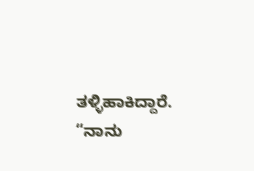ತಳ್ಳಿಹಾಕಿದ್ದಾರೆ. “ನಾನು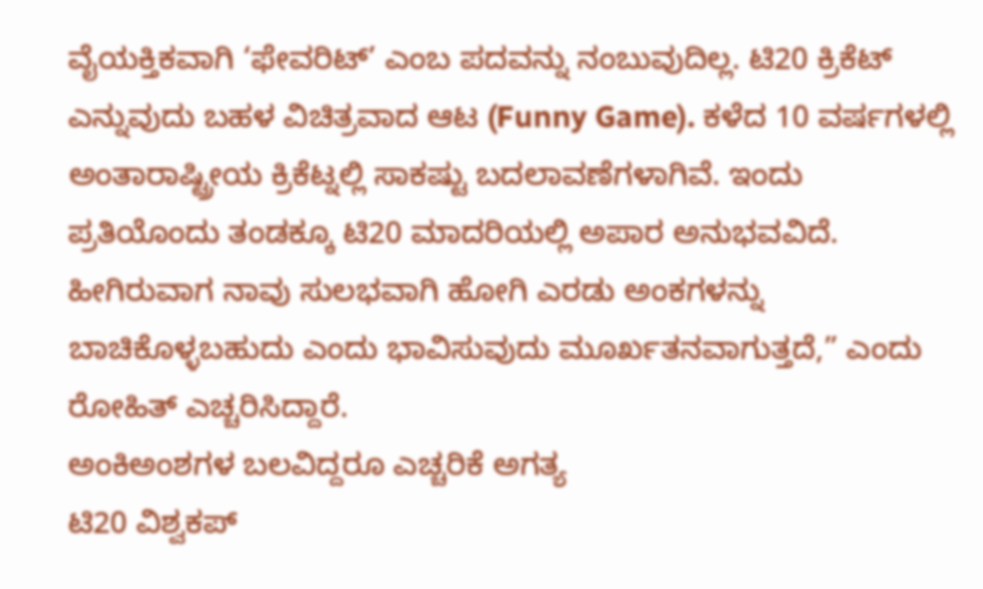ವೈಯಕ್ತಿಕವಾಗಿ ‘ಫೇವರಿಟ್’ ಎಂಬ ಪದವನ್ನು ನಂಬುವುದಿಲ್ಲ. ಟಿ20 ಕ್ರಿಕೆಟ್ ಎನ್ನುವುದು ಬಹಳ ವಿಚಿತ್ರವಾದ ಆಟ (Funny Game). ಕಳೆದ 10 ವರ್ಷಗಳಲ್ಲಿ ಅಂತಾರಾಷ್ಟ್ರೀಯ ಕ್ರಿಕೆಟ್ನಲ್ಲಿ ಸಾಕಷ್ಟು ಬದಲಾವಣೆಗಳಾಗಿವೆ. ಇಂದು ಪ್ರತಿಯೊಂದು ತಂಡಕ್ಕೂ ಟಿ20 ಮಾದರಿಯಲ್ಲಿ ಅಪಾರ ಅನುಭವವಿದೆ. ಹೀಗಿರುವಾಗ ನಾವು ಸುಲಭವಾಗಿ ಹೋಗಿ ಎರಡು ಅಂಕಗಳನ್ನು ಬಾಚಿಕೊಳ್ಳಬಹುದು ಎಂದು ಭಾವಿಸುವುದು ಮೂರ್ಖತನವಾಗುತ್ತದೆ,” ಎಂದು ರೋಹಿತ್ ಎಚ್ಚರಿಸಿದ್ದಾರೆ.
ಅಂಕಿಅಂಶಗಳ ಬಲವಿದ್ದರೂ ಎಚ್ಚರಿಕೆ ಅಗತ್ಯ
ಟಿ20 ವಿಶ್ವಕಪ್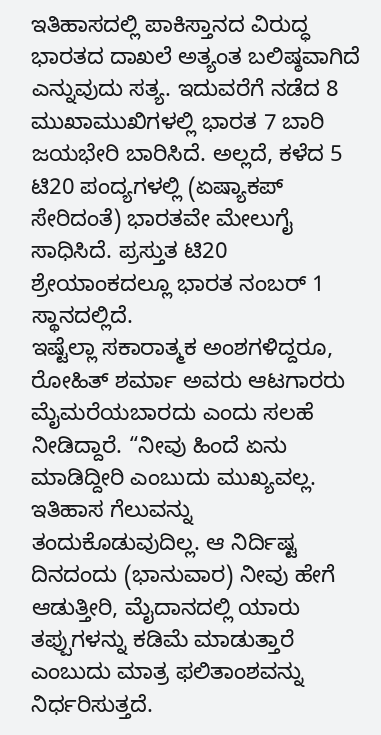ಇತಿಹಾಸದಲ್ಲಿ ಪಾಕಿಸ್ತಾನದ ವಿರುದ್ಧ ಭಾರತದ ದಾಖಲೆ ಅತ್ಯಂತ ಬಲಿಷ್ಠವಾಗಿದೆ ಎನ್ನುವುದು ಸತ್ಯ. ಇದುವರೆಗೆ ನಡೆದ 8 ಮುಖಾಮುಖಿಗಳಲ್ಲಿ ಭಾರತ 7 ಬಾರಿ ಜಯಭೇರಿ ಬಾರಿಸಿದೆ. ಅಲ್ಲದೆ, ಕಳೆದ 5 ಟಿ20 ಪಂದ್ಯಗಳಲ್ಲಿ (ಏಷ್ಯಾಕಪ್ ಸೇರಿದಂತೆ) ಭಾರತವೇ ಮೇಲುಗೈ ಸಾಧಿಸಿದೆ. ಪ್ರಸ್ತುತ ಟಿ20 ಶ್ರೇಯಾಂಕದಲ್ಲೂ ಭಾರತ ನಂಬರ್ 1 ಸ್ಥಾನದಲ್ಲಿದೆ.
ಇಷ್ಟೆಲ್ಲಾ ಸಕಾರಾತ್ಮಕ ಅಂಶಗಳಿದ್ದರೂ, ರೋಹಿತ್ ಶರ್ಮಾ ಅವರು ಆಟಗಾರರು ಮೈಮರೆಯಬಾರದು ಎಂದು ಸಲಹೆ ನೀಡಿದ್ದಾರೆ. “ನೀವು ಹಿಂದೆ ಏನು ಮಾಡಿದ್ದೀರಿ ಎಂಬುದು ಮುಖ್ಯವಲ್ಲ. ಇತಿಹಾಸ ಗೆಲುವನ್ನು ತಂದುಕೊಡುವುದಿಲ್ಲ. ಆ ನಿರ್ದಿಷ್ಟ ದಿನದಂದು (ಭಾನುವಾರ) ನೀವು ಹೇಗೆ ಆಡುತ್ತೀರಿ, ಮೈದಾನದಲ್ಲಿ ಯಾರು ತಪ್ಪುಗಳನ್ನು ಕಡಿಮೆ ಮಾಡುತ್ತಾರೆ ಎಂಬುದು ಮಾತ್ರ ಫಲಿತಾಂಶವನ್ನು ನಿರ್ಧರಿಸುತ್ತದೆ.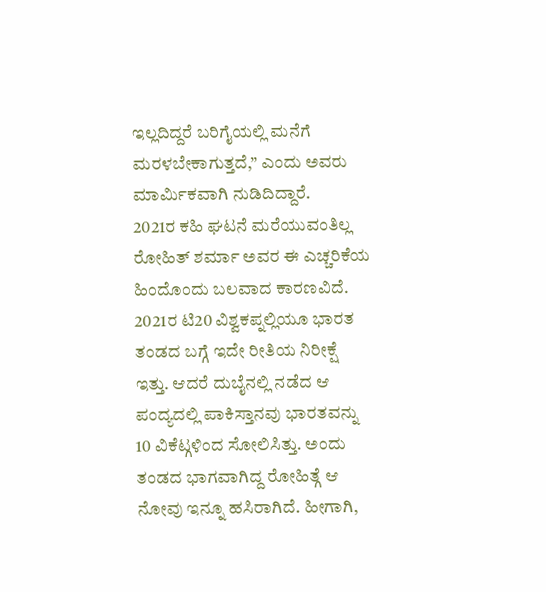ಇಲ್ಲದಿದ್ದರೆ ಬರಿಗೈಯಲ್ಲಿ ಮನೆಗೆ ಮರಳಬೇಕಾಗುತ್ತದೆ,” ಎಂದು ಅವರು ಮಾರ್ಮಿಕವಾಗಿ ನುಡಿದಿದ್ದಾರೆ.
2021ರ ಕಹಿ ಘಟನೆ ಮರೆಯುವಂತಿಲ್ಲ
ರೋಹಿತ್ ಶರ್ಮಾ ಅವರ ಈ ಎಚ್ಚರಿಕೆಯ ಹಿಂದೊಂದು ಬಲವಾದ ಕಾರಣವಿದೆ. 2021ರ ಟಿ20 ವಿಶ್ವಕಪ್ನಲ್ಲಿಯೂ ಭಾರತ ತಂಡದ ಬಗ್ಗೆ ಇದೇ ರೀತಿಯ ನಿರೀಕ್ಷೆ ಇತ್ತು. ಆದರೆ ದುಬೈನಲ್ಲಿ ನಡೆದ ಆ ಪಂದ್ಯದಲ್ಲಿ ಪಾಕಿಸ್ತಾನವು ಭಾರತವನ್ನು 10 ವಿಕೆಟ್ಗಳಿಂದ ಸೋಲಿಸಿತ್ತು. ಅಂದು ತಂಡದ ಭಾಗವಾಗಿದ್ದ ರೋಹಿತ್ಗೆ ಆ ನೋವು ಇನ್ನೂ ಹಸಿರಾಗಿದೆ. ಹೀಗಾಗಿ,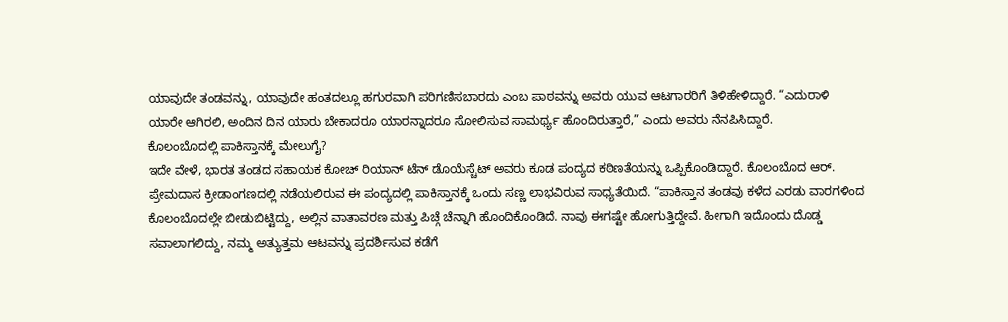ಯಾವುದೇ ತಂಡವನ್ನು, ಯಾವುದೇ ಹಂತದಲ್ಲೂ ಹಗುರವಾಗಿ ಪರಿಗಣಿಸಬಾರದು ಎಂಬ ಪಾಠವನ್ನು ಅವರು ಯುವ ಆಟಗಾರರಿಗೆ ತಿಳಿಹೇಳಿದ್ದಾರೆ. “ಎದುರಾಳಿ ಯಾರೇ ಆಗಿರಲಿ, ಅಂದಿನ ದಿನ ಯಾರು ಬೇಕಾದರೂ ಯಾರನ್ನಾದರೂ ಸೋಲಿಸುವ ಸಾಮರ್ಥ್ಯ ಹೊಂದಿರುತ್ತಾರೆ,” ಎಂದು ಅವರು ನೆನಪಿಸಿದ್ದಾರೆ.
ಕೊಲಂಬೊದಲ್ಲಿ ಪಾಕಿಸ್ತಾನಕ್ಕೆ ಮೇಲುಗೈ?
ಇದೇ ವೇಳೆ, ಭಾರತ ತಂಡದ ಸಹಾಯಕ ಕೋಚ್ ರಿಯಾನ್ ಟೆನ್ ಡೊಯೆಸ್ಚೆಟ್ ಅವರು ಕೂಡ ಪಂದ್ಯದ ಕಠಿಣತೆಯನ್ನು ಒಪ್ಪಿಕೊಂಡಿದ್ದಾರೆ. ಕೊಲಂಬೊದ ಆರ್. ಪ್ರೇಮದಾಸ ಕ್ರೀಡಾಂಗಣದಲ್ಲಿ ನಡೆಯಲಿರುವ ಈ ಪಂದ್ಯದಲ್ಲಿ ಪಾಕಿಸ್ತಾನಕ್ಕೆ ಒಂದು ಸಣ್ಣ ಲಾಭವಿರುವ ಸಾಧ್ಯತೆಯಿದೆ. “ಪಾಕಿಸ್ತಾನ ತಂಡವು ಕಳೆದ ಎರಡು ವಾರಗಳಿಂದ ಕೊಲಂಬೊದಲ್ಲೇ ಬೀಡುಬಿಟ್ಟಿದ್ದು, ಅಲ್ಲಿನ ವಾತಾವರಣ ಮತ್ತು ಪಿಚ್ಗೆ ಚೆನ್ನಾಗಿ ಹೊಂದಿಕೊಂಡಿದೆ. ನಾವು ಈಗಷ್ಟೇ ಹೋಗುತ್ತಿದ್ದೇವೆ. ಹೀಗಾಗಿ ಇದೊಂದು ದೊಡ್ಡ ಸವಾಲಾಗಲಿದ್ದು, ನಮ್ಮ ಅತ್ಯುತ್ತಮ ಆಟವನ್ನು ಪ್ರದರ್ಶಿಸುವ ಕಡೆಗೆ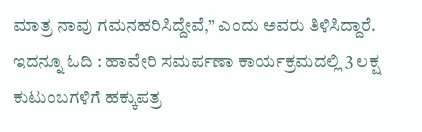ಮಾತ್ರ ನಾವು ಗಮನಹರಿಸಿದ್ದೇವೆ,” ಎಂದು ಅವರು ತಿಳಿಸಿದ್ದಾರೆ.
ಇದನ್ನೂ ಓದಿ : ಹಾವೇರಿ ಸಮರ್ಪಣಾ ಕಾರ್ಯಕ್ರಮದಲ್ಲಿ 3 ಲಕ್ಷ ಕುಟುಂಬಗಳಿಗೆ ಹಕ್ಕುಪತ್ರ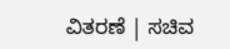ವಿತರಣೆ | ಸಚಿವ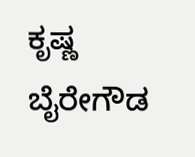ಕೃಷ್ಣ ಬೈರೇಗೌಡ